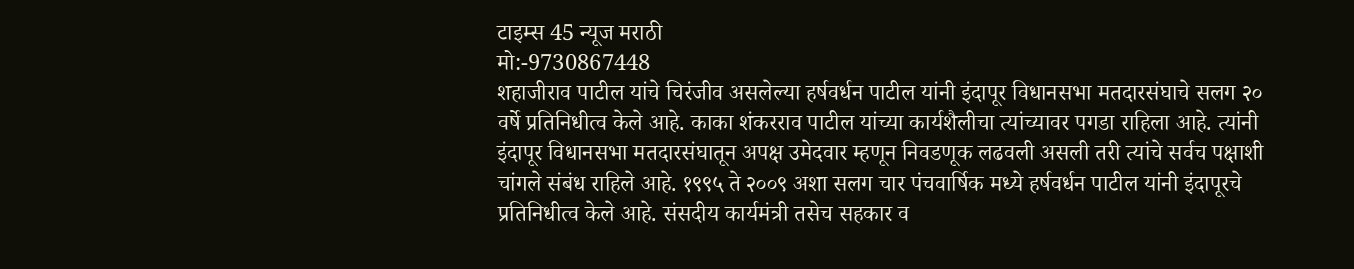टाइम्स 45 न्यूज मराठी
मो:-9730867448
शहाजीराव पाटील यांचे चिरंजीव असलेल्या हर्षवर्धन पाटील यांनी इंदापूर विधानसभा मतदारसंघाचे सलग २० वर्षे प्रतिनिधीत्व केले आहे. काका शंकरराव पाटील यांच्या कार्यशैलीचा त्यांच्यावर पगडा राहिला आहे. त्यांनी इंदापूर विधानसभा मतदारसंघातून अपक्ष उमेदवार म्हणून निवडणूक लढवली असली तरी त्यांचे सर्वच पक्षाशी चांगले संबंध राहिले आहे. १९९५ ते २००९ अशा सलग चार पंचवार्षिक मध्ये हर्षवर्धन पाटील यांनी इंदापूरचे प्रतिनिधीत्व केले आहे. संसदीय कार्यमंत्री तसेच सहकार व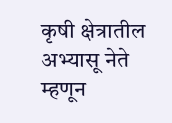कृषी क्षेत्रातील अभ्यासू नेते म्हणून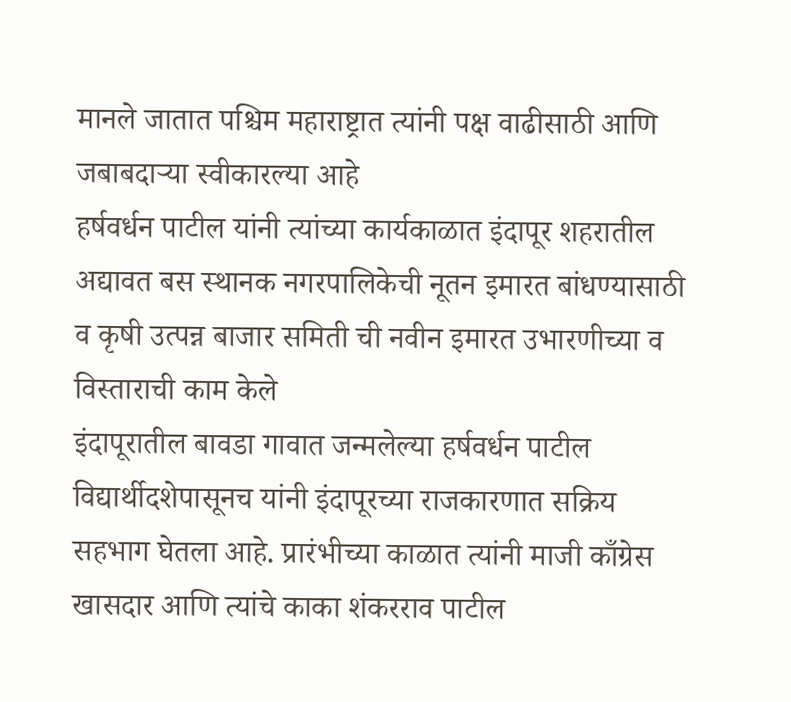मानले जातात पश्चिम महाराष्ट्रात त्यांनी पक्ष वाढीसाठी आणि जबाबदाऱ्या स्वीकारल्या आहे
हर्षवर्धन पाटील यांनी त्यांच्या कार्यकाळात इंदापूर शहरातील अद्यावत बस स्थानक नगरपालिकेची नूतन इमारत बांधण्यासाठी व कृषी उत्पन्न बाजार समिती ची नवीन इमारत उभारणीच्या व विस्ताराची काम केले
इंदापूरातील बावडा गावात जन्मलेल्या हर्षवर्धन पाटील विद्यार्थीदशेपासूनच यांनी इंदापूरच्या राजकारणात सक्रिय सहभाग घेतला आहे. प्रारंभीच्या काळात त्यांनी माजी काँग्रेस खासदार आणि त्यांचे काका शंकरराव पाटील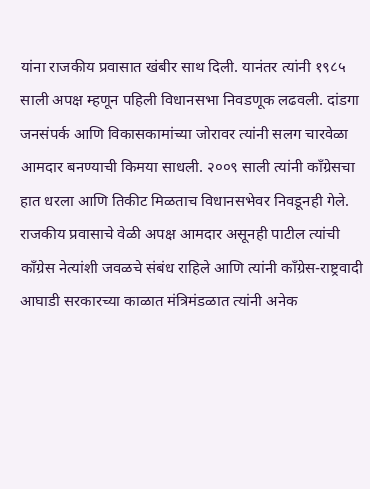यांना राजकीय प्रवासात खंबीर साथ दिली. यानंतर त्यांनी १९८५ साली अपक्ष म्हणून पहिली विधानसभा निवडणूक लढवली. दांडगा जनसंपर्क आणि विकासकामांच्या जोरावर त्यांनी सलग चारवेळा आमदार बनण्याची किमया साधली. २००९ साली त्यांनी काँग्रेसचा हात धरला आणि तिकीट मिळताच विधानसभेवर निवडूनही गेले.
राजकीय प्रवासाचे वेळी अपक्ष आमदार असूनही पाटील त्यांची काँग्रेस नेत्यांशी जवळचे संबंध राहिले आणि त्यांनी काँग्रेस-राष्ट्रवादी आघाडी सरकारच्या काळात मंत्रिमंडळात त्यांनी अनेक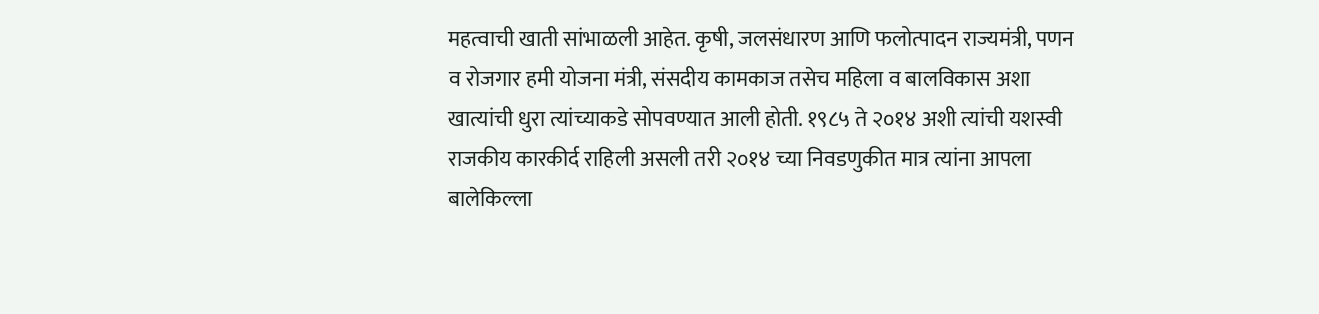महत्वाची खाती सांभाळली आहेत. कृषी, जलसंधारण आणि फलोत्पादन राज्यमंत्री, पणन व रोजगार हमी योजना मंत्री, संसदीय कामकाज तसेच महिला व बालविकास अशा खात्यांची धुरा त्यांच्याकडे सोपवण्यात आली होती. १९८५ ते २०१४ अशी त्यांची यशस्वी राजकीय कारकीर्द राहिली असली तरी २०१४ च्या निवडणुकीत मात्र त्यांना आपला बालेकिल्ला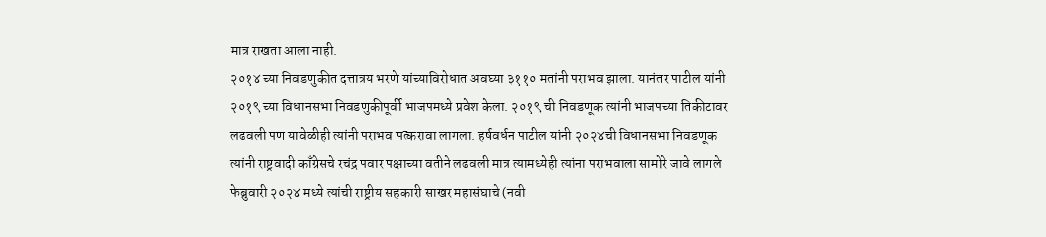मात्र राखता आला नाही.
२०१४ च्या निवडणुकीत दत्तात्रय भरणे यांच्याविरोधात अवघ्या ३११० मतांनी पराभव झाला. यानंतर पाटील यांनी २०१९ च्या विधानसभा निवडणुकीपूर्वी भाजपमध्ये प्रवेश केला. २०१९ ची निवडणूक त्यांनी भाजपच्या तिकीटावर लढवली पण यावेळीही त्यांनी पराभव पत्करावा लागला. हर्षवर्धन पाटील यांनी २०२४ची विधानसभा निवडणूक त्यांनी राष्ट्रवादी काँग्रेसचे रचंद्र पवार पक्षाच्या वतीने लढवली मात्र त्यामध्येही त्यांना पराभवाला सामोरे जावे लागले
फेब्रुवारी २०२४ मध्ये त्यांची राष्ट्रीय सहकारी साखर महासंघाचे (नवी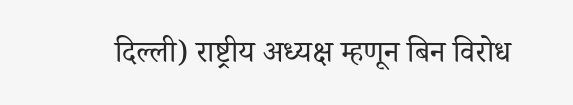दिल्ली) राष्ट्रीय अध्यक्ष म्हणून बिन विरोध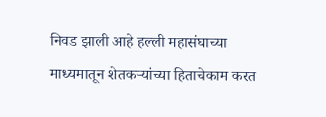निवड झाली आहे हल्ली महासंघाच्या माध्यमातून शेतकऱ्यांच्या हिताचेकाम करत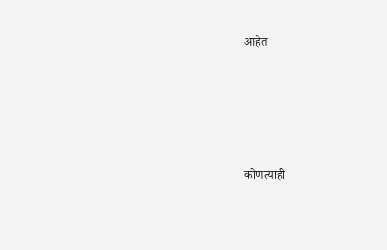आहेत





कोणत्याही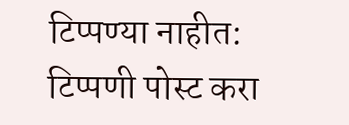टिप्पण्या नाहीत:
टिप्पणी पोस्ट करा